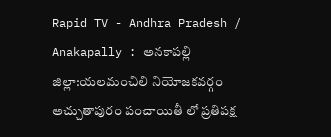Rapid TV - Andhra Pradesh / Anakapally : అనకాపల్లి జిల్లా:యలమంచిలి నియోజకవర్గం అచ్చుతాపురం పంచాయితీ లో ప్రతిపక్ష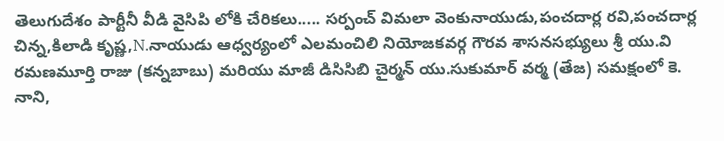తెలుగుదేశం పార్టీనీ వీడి వైసిపి లోకి చేరికలు..... సర్పంచ్ విమలా వెంకునాయుడు,పంచదార్ల రవి,పంచదార్ల చిన్న,కిలాడి కృష్ణ,N.నాయుడు ఆధ్వర్యంలో ఎలమంచిలి నియోజకవర్గ గౌరవ శాసనసభ్యులు శ్రీ యు.వి రమణమూర్తి రాజు (కన్నబాబు) మరియు మాజీ డిసిసిబి చైర్మన్ యు.సుకుమార్ వర్మ (తేజ) సమక్షంలో కె. నాని,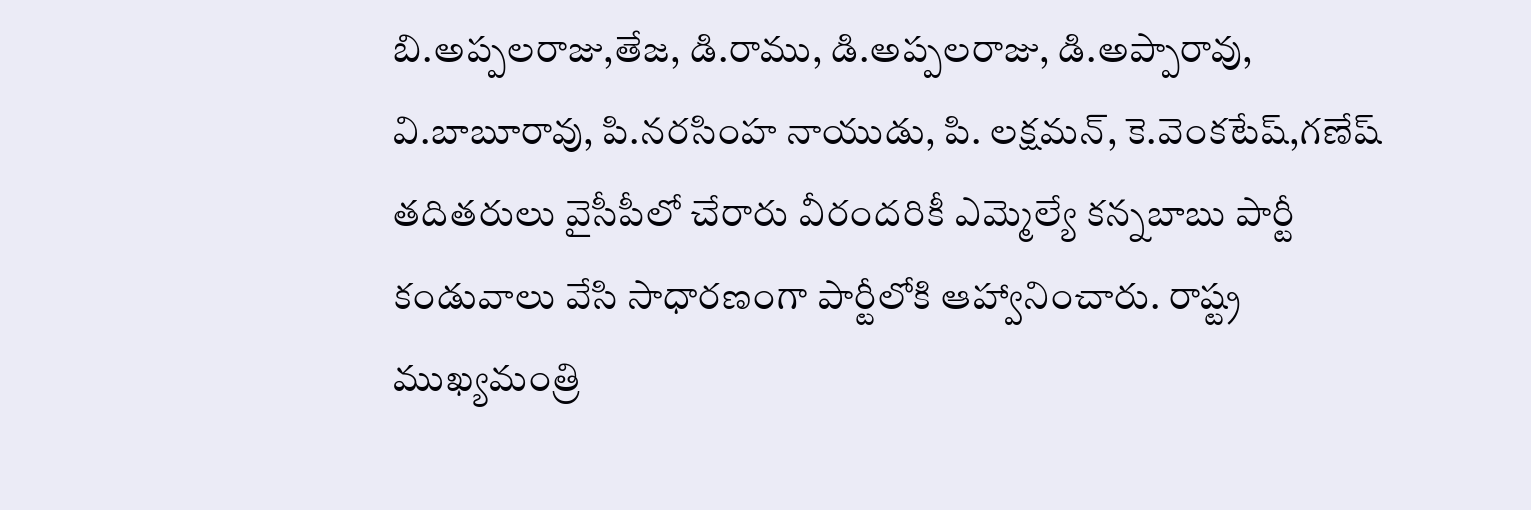బి.అప్పలరాజు,తేజ, డి.రాము, డి.అప్పలరాజు, డి.అప్పారావు, వి.బాబూరావు, పి.నరసింహ నాయుడు, పి. లక్షమన్, కె.వెంకటేష్,గణేష్ తదితరులు వైసీపీలో చేరారు వీరందరికీ ఎమ్మెల్యే కన్నబాబు పార్టీ కండువాలు వేసి సాధారణంగా పార్టీలోకి ఆహ్వానించారు. రాష్ట్ర ముఖ్యమంత్రి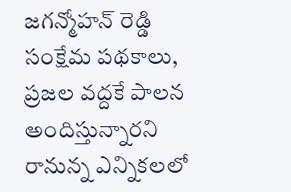జగన్మోహన్ రెడ్డి సంక్షేమ పథకాలు, ప్రజల వద్దకే పాలన అందిస్తున్నారని రానున్న ఎన్నికలలో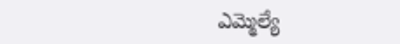ఎమ్మెల్యే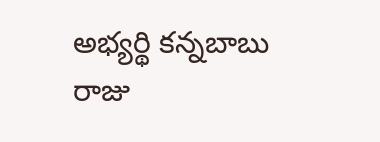అభ్యర్థి కన్నబాబు రాజు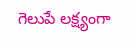గెలుపే లక్ష్యంగా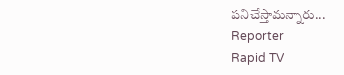పనిచేస్తామన్నారు...
Reporter
Rapid TV